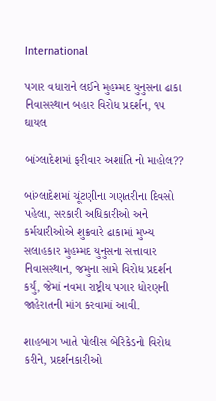International

પગાર વધારાને લઈને મુહમ્મદ યુનુસના ઢાકા નિવાસસ્થાન બહાર વિરોધ પ્રદર્શન, ૧૫ ઘાયલ

બાંગ્લાદેશમાં ફરીવાર અશાંતિ નો માહોલ??

બાંગ્લાદેશમાં ચૂંટણીના ગણતરીના દિવસો પહેલા, સરકારી અધિકારીઓ અને કર્મચારીઓએ શુક્રવારે ઢાકામાં મુખ્ય સલાહકાર મુહમ્મદ યુનુસના સત્તાવાર નિવાસસ્થાન, જમુના સામે વિરોધ પ્રદર્શન કર્યું, જેમાં નવમા રાષ્ટ્રીય પગાર ધોરણની જાહેરાતની માંગ કરવામાં આવી.

શાહબાગ ખાતે પોલીસ બેરિકેડનો વિરોધ કરીને, પ્રદર્શનકારીઓ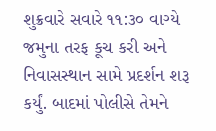શુક્રવારે સવારે ૧૧:૩૦ વાગ્યે જમુના તરફ કૂચ કરી અને નિવાસસ્થાન સામે પ્રદર્શન શરૂ કર્યું. બાદમાં પોલીસે તેમને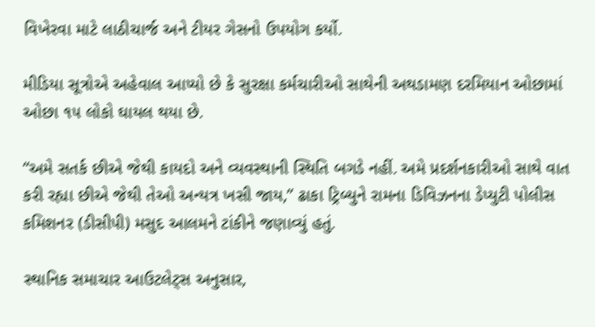વિખેરવા માટે લાઠીચાર્જ અને ટીયર ગેસનો ઉપયોગ કર્યો.

મીડિયા સૂત્રોએ અહેવાલ આપ્યો છે કે સુરક્ષા કર્મચારીઓ સાથેની અથડામણ દરમિયાન ઓછામાં ઓછા ૧૫ લોકો ઘાયલ થયા છે.

“અમે સતર્ક છીએ જેથી કાયદો અને વ્યવસ્થાની સ્થિતિ બગડે નહીં. અમે પ્રદર્શનકારીઓ સાથે વાત કરી રહ્યા છીએ જેથી તેઓ અન્યત્ર ખસી જાય,” ઢાકા ટ્રિબ્યુને રામના ડિવિઝનના ડેપ્યુટી પોલીસ કમિશનર (ડીસીપી) મસુદ આલમને ટાંકીને જણાવ્યું હતું.

સ્થાનિક સમાચાર આઉટલેટ્સ અનુસાર,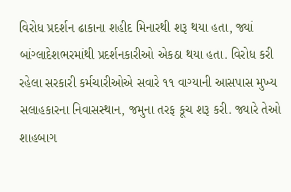વિરોધ પ્રદર્શન ઢાકાના શહીદ મિનારથી શરૂ થયા હતા, જ્યાં બાંગ્લાદેશભરમાંથી પ્રદર્શનકારીઓ એકઠા થયા હતા. વિરોધ કરી રહેલા સરકારી કર્મચારીઓએ સવારે ૧૧ વાગ્યાની આસપાસ મુખ્ય સલાહકારના નિવાસસ્થાન, જમુના તરફ કૂચ શરૂ કરી. જ્યારે તેઓ શાહબાગ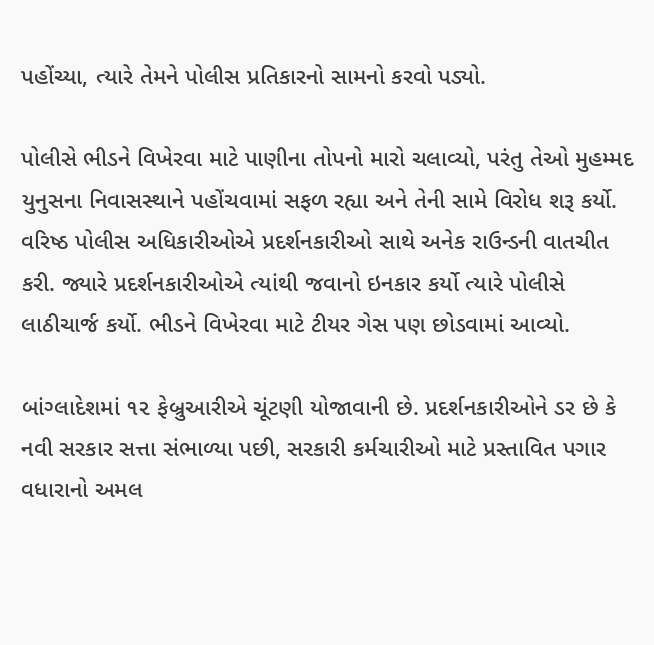પહોંચ્યા, ત્યારે તેમને પોલીસ પ્રતિકારનો સામનો કરવો પડ્યો.

પોલીસે ભીડને વિખેરવા માટે પાણીના તોપનો મારો ચલાવ્યો, પરંતુ તેઓ મુહમ્મદ યુનુસના નિવાસસ્થાને પહોંચવામાં સફળ રહ્યા અને તેની સામે વિરોધ શરૂ કર્યો. વરિષ્ઠ પોલીસ અધિકારીઓએ પ્રદર્શનકારીઓ સાથે અનેક રાઉન્ડની વાતચીત કરી. જ્યારે પ્રદર્શનકારીઓએ ત્યાંથી જવાનો ઇનકાર કર્યો ત્યારે પોલીસે લાઠીચાર્જ કર્યો. ભીડને વિખેરવા માટે ટીયર ગેસ પણ છોડવામાં આવ્યો.

બાંગ્લાદેશમાં ૧૨ ફેબ્રુઆરીએ ચૂંટણી યોજાવાની છે. પ્રદર્શનકારીઓને ડર છે કે નવી સરકાર સત્તા સંભાળ્યા પછી, સરકારી કર્મચારીઓ માટે પ્રસ્તાવિત પગાર વધારાનો અમલ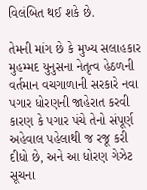વિલંબિત થઈ શકે છે.

તેમની માંગ છે કે મુખ્ય સલાહકાર મુહમ્મદ યુનુસના નેતૃત્વ હેઠળની વર્તમાન વચગાળાની સરકારે નવા પગાર ધોરણની જાહેરાત કરવી કારણ કે પગાર પંચે તેનો સંપૂર્ણ અહેવાલ પહેલાથી જ રજૂ કરી દીધો છે, અને આ ધોરણ ગેઝેટ સૂચના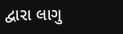દ્વારા લાગુ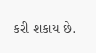કરી શકાય છે.